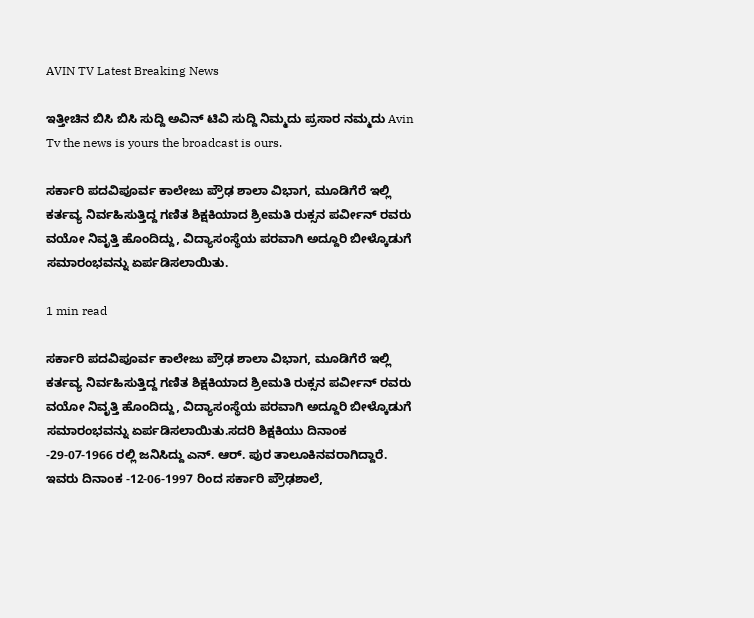AVIN TV Latest Breaking News

ಇತ್ತೀಚಿನ ಬಿಸಿ ಬಿಸಿ ಸುದ್ದಿ ಅವಿನ್ ಟಿವಿ ಸುದ್ದಿ ನಿಮ್ಮದು ಪ್ರಸಾರ ನಮ್ಮದು Avin Tv the news is yours the broadcast is ours.

ಸರ್ಕಾರಿ ಪದವಿಪೂರ್ವ ಕಾಲೇಜು ಪ್ರೌಢ ಶಾಲಾ ವಿಭಾಗ, ಮೂಡಿಗೆರೆ ಇಲ್ಲಿ ಕರ್ತವ್ಯ ನಿರ್ವಹಿಸುತ್ತಿದ್ದ ಗಣಿತ ಶಿಕ್ಷಕಿಯಾದ ಶ್ರಿeಮತಿ ರುಕ್ಸನ ಪರ್ವೀನ್ ರವರು ವಯೋ ನಿವೃತ್ತಿ ಹೊಂದಿದ್ದು, ವಿದ್ಯಾಸಂಸ್ಥೆಯ ಪರವಾಗಿ ಅದ್ದೂರಿ ಬೀಳ್ಕೊಡುಗೆ ಸಮಾರಂಭವನ್ನು ಏರ್ಪಡಿಸಲಾಯಿತು.

1 min read

ಸರ್ಕಾರಿ ಪದವಿಪೂರ್ವ ಕಾಲೇಜು ಪ್ರೌಢ ಶಾಲಾ ವಿಭಾಗ, ಮೂಡಿಗೆರೆ ಇಲ್ಲಿ ಕರ್ತವ್ಯ ನಿರ್ವಹಿಸುತ್ತಿದ್ದ ಗಣಿತ ಶಿಕ್ಷಕಿಯಾದ ಶ್ರಿeಮತಿ ರುಕ್ಸನ ಪರ್ವೀನ್ ರವರು ವಯೋ ನಿವೃತ್ತಿ ಹೊಂದಿದ್ದು, ವಿದ್ಯಾಸಂಸ್ಥೆಯ ಪರವಾಗಿ ಅದ್ದೂರಿ ಬೀಳ್ಕೊಡುಗೆ ಸಮಾರಂಭವನ್ನು ಏರ್ಪಡಿಸಲಾಯಿತು.ಸದರಿ ಶಿಕ್ಷಕಿಯು ದಿನಾಂಕ -29-07-1966 ರಲ್ಲಿ ಜನಿಸಿದ್ದು ಎನ್. ಆರ್. ಪುರ ತಾಲೂಕಿನವರಾಗಿದ್ದಾರೆ. ಇವರು ದಿನಾಂಕ -12-06-1997 ರಿಂದ ಸರ್ಕಾರಿ ಪ್ರೌಢಶಾಲೆ,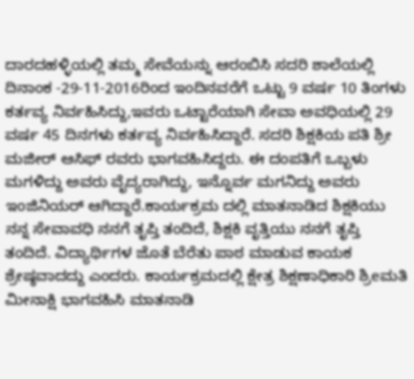ದಾರದಹಳ್ಳಿಯಲ್ಲಿ ತಮ್ಮ ಸೇವೆಯನ್ನು ಆರಂಬಿಸಿ ಸದರಿ ಶಾಲೆಯಲ್ಲಿ ದಿನಾಂಕ -29-11-2016ರಿಂದ ಇಂದಿನವರೆಗೆ ಒಟ್ಟು 9 ವರ್ಷ 10 ತಿಂಗಳು ಕರ್ತವ್ಯ ನಿರ್ವಹಿಸಿದ್ದು,ಇವರು ಒಟ್ಟಾರೆಯಾಗಿ ಸೇವಾ ಅವಧಿಯಲ್ಲಿ 29 ವರ್ಷ 45 ದಿನಗಳು ಕರ್ತವ್ಯ ನಿರ್ವಹಿಸಿದ್ದಾರೆ. ಸದರಿ ಶಿಕ್ಷಕಿಯ ಪತಿ ಶ್ರೀ ಮಜೀರ್ ಆಸಿಫ್ ರವರು ಭಾಗವಹಿಸಿದ್ದರು. ಈ ದಂಪತಿಗೆ ಒಬ್ಬಳು ಮಗಳಿದ್ದು ಅವರು ವೈದ್ಯರಾಗಿದ್ದು, ಇನ್ನೊರ್ವ ಮಗನಿದ್ದು ಅವರು ಇಂಜಿನಿಯರ್ ಆಗಿದ್ದಾರೆ.ಕಾರ್ಯಕ್ರಮ ದಲ್ಲಿ ಮಾತನಾಡಿದ ಶಿಕ್ಷಕಿಯು ನನ್ನ ಸೇವಾವಧಿ ನನಗೆ ತೃಪ್ತಿ ತಂದಿದೆ, ಶಿಕ್ಷಕಿ ವೃತ್ತಿಯು ನನಗೆ ತೃಪ್ತಿ ತಂದಿದೆ. ವಿದ್ಯಾರ್ಥಿಗಳ ಜೊತೆ ಬೆರೆತು ಪಾಠ ಮಾಡುವ ಕಾಯಕ ಶ್ರೇಷ್ಠವಾದದ್ದು ಎಂದರು. ಕಾರ್ಯಕ್ರಮದಲ್ಲಿ ಕ್ಷೇತ್ರ ಶಿಕ್ಷಣಾಧಿಕಾರಿ ಶ್ರಿeಮತಿ ಮೀನಾಕ್ಷಿ ಭಾಗವಹಿಸಿ ಮಾತನಾಡಿ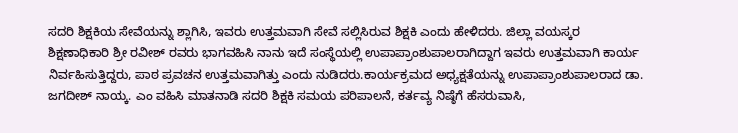ಸದರಿ ಶಿಕ್ಷಕಿಯ ಸೇವೆಯನ್ನು ಶ್ಲಾಗಿಸಿ, ಇವರು ಉತ್ತಮವಾಗಿ ಸೇವೆ ಸಲ್ಲಿಸಿರುವ ಶಿಕ್ಷಕಿ ಎಂದು ಹೇಳಿದರು. ಜಿಲ್ಲಾ ವಯಸ್ಕರ ಶಿಕ್ಷಣಾಧಿಕಾರಿ ಶ್ರೀ ರವೀಶ್ ರವರು ಭಾಗವಹಿಸಿ ನಾನು ಇದೆ ಸಂಸ್ಥೆಯಲ್ಲಿ ಉಪಾಪ್ರಾಂಶುಪಾಲರಾಗಿದ್ದಾಗ ಇವರು ಉತ್ತಮವಾಗಿ ಕಾರ್ಯ ನಿರ್ವಹಿಸುತ್ತಿದ್ದರು, ಪಾಠ ಪ್ರವಚನ ಉತ್ತಮವಾಗಿತ್ತು ಎಂದು ನುಡಿದರು.ಕಾರ್ಯಕ್ರಮದ ಅಧ್ಯಕ್ಷತೆಯನ್ನು ಉಪಾಪ್ರಾಂಶುಪಾಲರಾದ ಡಾ. ಜಗದೀಶ್ ನಾಯ್ಕ. ಎಂ ವಹಿಸಿ ಮಾತನಾಡಿ ಸದರಿ ಶಿಕ್ಷಕಿ ಸಮಯ ಪರಿಪಾಲನೆ, ಕರ್ತವ್ಯ ನಿಷ್ಠೆಗೆ ಹೆಸರುವಾಸಿ,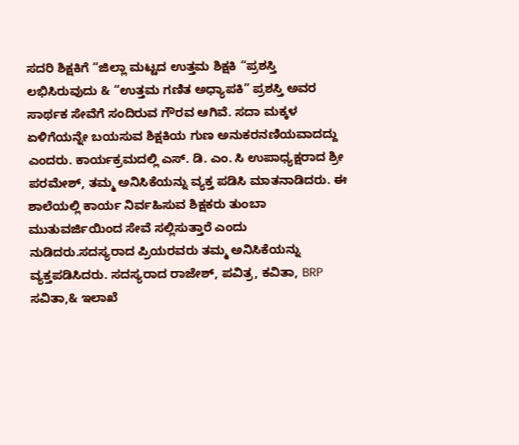ಸದರಿ ಶಿಕ್ಷಕಿಗೆ “ಜಿಲ್ಲಾ ಮಟ್ಟದ ಉತ್ತಮ ಶಿಕ್ಷಕಿ “ಪ್ರಶಸ್ತಿ ಲಭಿಸಿರುವುದು & “ಉತ್ತಮ ಗಣಿತ ಅಧ್ಯಾಪಕಿ” ಪ್ರಶಸ್ತಿ ಅವರ ಸಾರ್ಥಕ ಸೇವೆಗೆ ಸಂದಿರುವ ಗೌರವ ಆಗಿವೆ. ಸದಾ ಮಕ್ಕಳ ಏಳಿಗೆಯನ್ನೇ ಬಯಸುವ ಶಿಕ್ಷಕಿಯ ಗುಣ ಅನುಕರನಣಿಯವಾದದ್ದು ಎಂದರು. ಕಾರ್ಯಕ್ರಮದಲ್ಲಿ ಎಸ್. ಡಿ. ಎಂ. ಸಿ ಉಪಾಧ್ಯಕ್ಷರಾದ ಶ್ರೀ ಪರಮೇಶ್, ತಮ್ಮ ಅನಿಸಿಕೆಯನ್ನು ವ್ಯಕ್ತ ಪಡಿಸಿ ಮಾತನಾಡಿದರು. ಈ ಶಾಲೆಯಲ್ಲಿ ಕಾರ್ಯ ನಿರ್ವಹಿಸುವ ಶಿಕ್ಷಕರು ತುಂಬಾ ಮುತುವರ್ಜಿಯಿಂದ ಸೇವೆ ಸಲ್ಲಿಸುತ್ತಾರೆ ಎಂದು ನುಡಿದರು.ಸದಸ್ಯರಾದ ಪ್ರಿಯರವರು ತಮ್ಮ ಅನಿಸಿಕೆಯನ್ನು ವ್ಯಕ್ತಪಡಿಸಿದರು. ಸದಸ್ಯರಾದ ರಾಜೇಶ್, ಪವಿತ್ರ, ಕವಿತಾ, BRP ಸವಿತಾ,& ಇಲಾಖೆ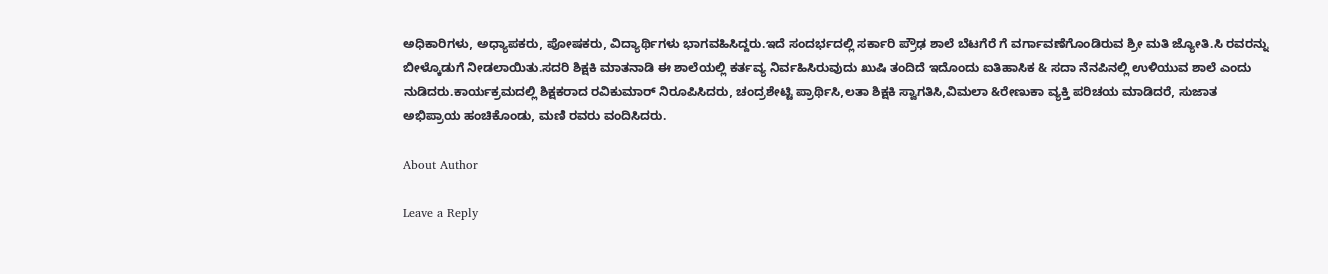ಅಧಿಕಾರಿಗಳು, ಅಧ್ಯಾಪಕರು, ಪೋಷಕರು, ವಿದ್ಯಾರ್ಥಿಗಳು ಭಾಗವಹಿಸಿದ್ದರು.ಇದೆ ಸಂದರ್ಭದಲ್ಲಿ ಸರ್ಕಾರಿ ಪ್ರೌಢ ಶಾಲೆ ಬೆಟಗೆರೆ ಗೆ ವರ್ಗಾವಣೆಗೊಂಡಿರುವ ಶ್ರೀ ಮತಿ ಜ್ಯೋತಿ.ಸಿ ರವರನ್ನು ಬೀಳ್ಕೊಡುಗೆ ನೀಡಲಾಯಿತು.ಸದರಿ ಶಿಕ್ಷಕಿ ಮಾತನಾಡಿ ಈ ಶಾಲೆಯಲ್ಲಿ ಕರ್ತವ್ಯ ನಿರ್ವಹಿಸಿರುವುದು ಖುಷಿ ತಂದಿದೆ ಇದೊಂದು ಐತಿಹಾಸಿಕ & ಸದಾ ನೆನಪಿನಲ್ಲಿ ಉಳಿಯುವ ಶಾಲೆ ಎಂದು ನುಡಿದರು.ಕಾರ್ಯಕ್ರಮದಲ್ಲಿ ಶಿಕ್ಷಕರಾದ ರವಿಕುಮಾರ್ ನಿರೂಪಿಸಿದರು, ಚಂದ್ರಶೇಟ್ಟಿ ಪ್ರಾರ್ಥಿಸಿ,ಲತಾ ಶಿಕ್ಷಕಿ ಸ್ವಾಗತಿಸಿ,ವಿಮಲಾ &ರೇಣುಕಾ ವ್ಯಕ್ತಿ ಪರಿಚಯ ಮಾಡಿದರೆ, ಸುಜಾತ ಅಭಿಪ್ರಾಯ ಹಂಚಿಕೊಂಡು, ಮಣಿ ರವರು ವಂದಿಸಿದರು.

About Author

Leave a Reply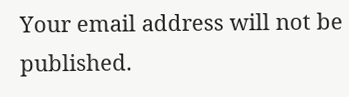Your email address will not be published.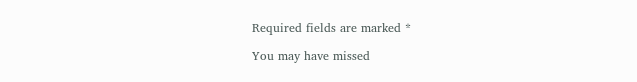Required fields are marked *

You may have missed